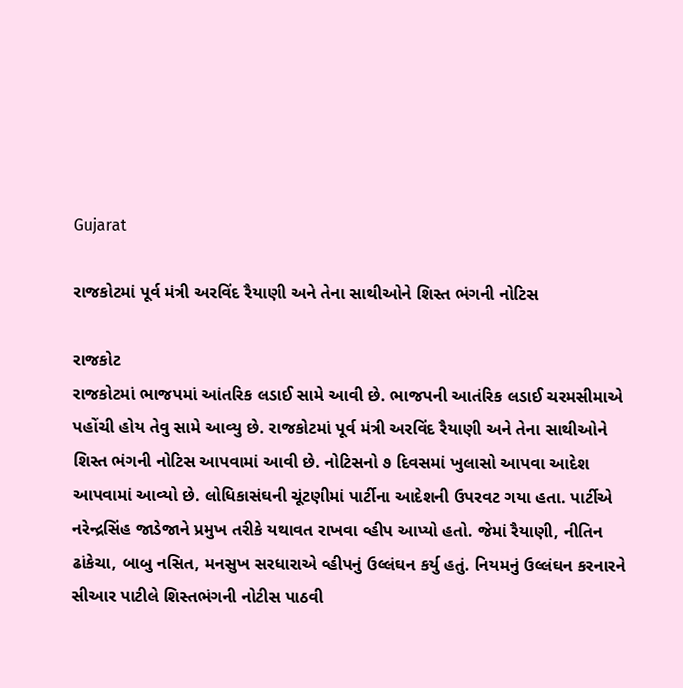Gujarat

રાજકોટમાં પૂર્વ મંત્રી અરવિંદ રૈયાણી અને તેના સાથીઓને શિસ્ત ભંગની નોટિસ

રાજકોટ
રાજકોટમાં ભાજપમાં આંતરિક લડાઈ સામે આવી છે. ભાજપની આતંરિક લડાઈ ચરમસીમાએ પહોંચી હોય તેવુ સામે આવ્યુ છે. રાજકોટમાં પૂર્વ મંત્રી અરવિંદ રૈયાણી અને તેના સાથીઓને શિસ્ત ભંગની નોટિસ આપવામાં આવી છે. નોટિસનો ૭ દિવસમાં ખુલાસો આપવા આદેશ આપવામાં આવ્યો છે. લોધિકાસંઘની ચૂંટણીમાં પાર્ટીના આદેશની ઉપરવટ ગયા હતા. પાર્ટીએ નરેન્દ્રસિંહ જાડેજાને પ્રમુખ તરીકે યથાવત રાખવા વ્હીપ આપ્યો હતો. જેમાં રૈયાણી, નીતિન ઢાંકેચા, બાબુ નસિત, મનસુખ સરધારાએ વ્હીપનું ઉલ્લંઘન કર્યુ હતું. નિયમનું ઉલ્લંઘન કરનારને સીઆર પાટીલે શિસ્તભંગની નોટીસ પાઠવી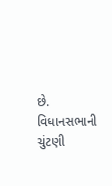છે. વિધાનસભાની ચુંટણી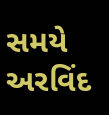સમયે અરવિંદ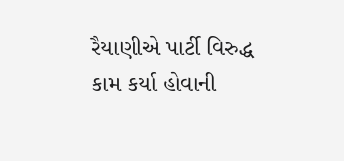રૈયાણીએ પાર્ટી વિરુદ્ધ કામ કર્યા હોવાની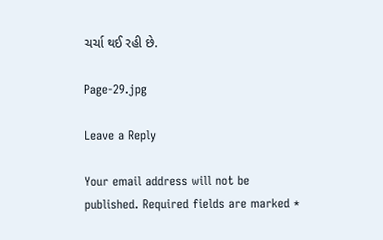ચર્ચા થઈ રહી છે.

Page-29.jpg

Leave a Reply

Your email address will not be published. Required fields are marked *